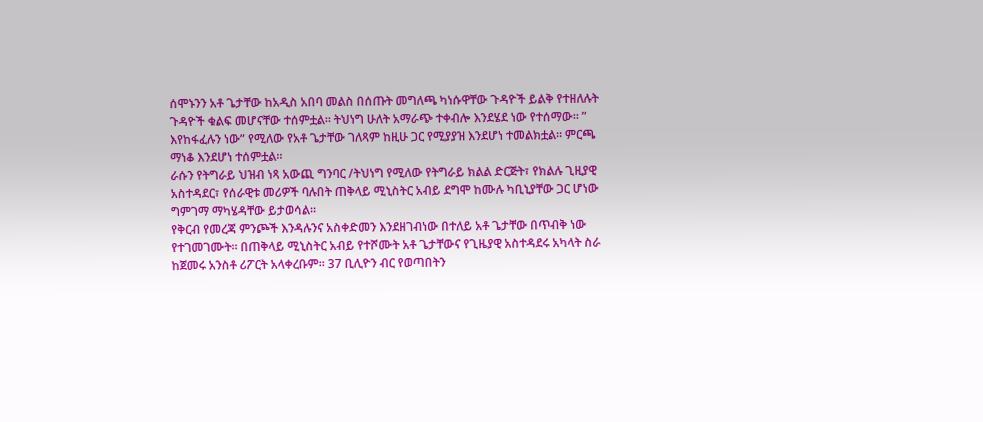ሰሞኑንን አቶ ጌታቸው ከአዲስ አበባ መልስ በሰጡት መግለጫ ካነሱዋቸው ጉዳዮች ይልቅ የተዘለሉት ጉዳዮች ቁልፍ መሆናቸው ተሰምቷል። ትህነግ ሁለት አማራጭ ተቀብሎ እንደሄደ ነው የተሰማው። ” እየከፋፈሉን ነው” የሚለው የአቶ ጌታቸው ገለጻም ከዚሁ ጋር የሚያያዝ እንደሆነ ተመልክቷል። ምርጫ ማነቆ እንደሆነ ተሰምቷል።
ራሱን የትግራይ ህዝብ ነጻ አውጪ ግንባር /ትህነግ የሚለው የትግራይ ክልል ድርጅት፣ የክልሉ ጊዚያዊ አስተዳደር፣ የሰራዊቱ መሪዎች ባሉበት ጠቅላይ ሚኒስትር አብይ ደግሞ ከሙሉ ካቢኒያቸው ጋር ሆነው ግምገማ ማካሄዳቸው ይታወሳል።
የቅርብ የመረጃ ምንጮች እንዳሉንና አስቀድመን እንደዘገብነው በተለይ አቶ ጌታቸው በጥብቅ ነው የተገመገሙት። በጠቅላይ ሚኒስትር አብይ የተሾሙት አቶ ጌታቸውና የጊዜያዊ አስተዳደሩ አካላት ስራ ከጀመሩ አንስቶ ሪፖርት አላቀረቡም። 37 ቢሊዮን ብር የወጣበትን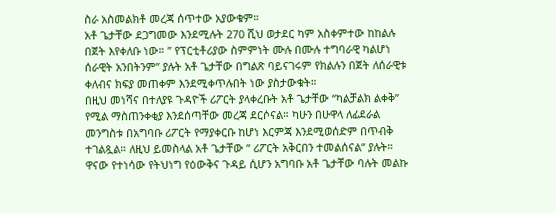ስራ አስመልክቶ መረጃ ሰጥተው አያውቁም።
አቶ ጌታቸው ደጋግመው እንደሚሉት 270 ሺህ ወታደር ካም አስቀምተው ከከልሉ በጀት እየቀለቡ ነው። ” የፕርቲቶሪያው ስምምነት ሙሉ በሙሉ ተግባራዊ ካልሆነ ሰራዊት አንበትንም” ያሉት አቶ ጌታቸው በግልጽ ባይናገሩም የክልሉን በጀት ለሰራዊቱ ቀለብና ክፍያ መጠቀም እንደሚቀጥሉበት ነው ያስታውቁት።
በዚህ መነሻና በተለያዩ ጉዳዮች ሪፖርት ያላቀረቡት አቶ ጌታቸው “ካልቻልክ ልቀቅ” የሚል ማስጠንቀቂያ እንደሰጣቸው መረጃ ደርሶናል። ካሁን በሁዋላ ለፊደራል መንግስቱ በአግባቡ ሪፖርት የማያቀርቡ ከሆነ እርምጃ እንደሚወሰድም በጥብቅ ተገልጿል። ለዚህ ይመስላል አቶ ጌታቸው ” ሪፖርት አቅርበን ተመልሰናል” ያሉት።
ዋናው የተነሳው የትህነግ የዕውቅና ጉዳይ ሲሆን አግባቡ አቶ ጌታቸው ባሉት መልኩ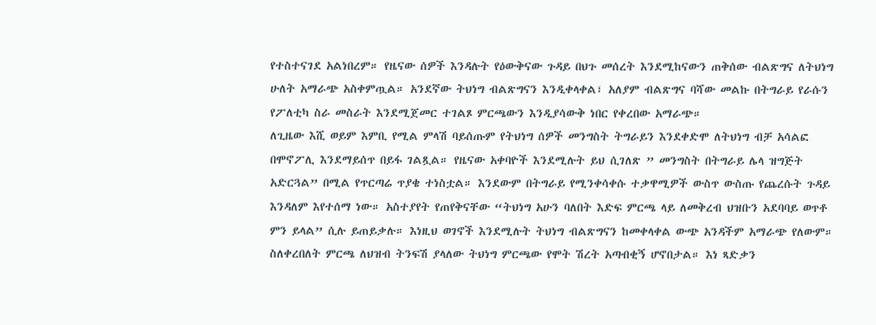የተስተናገደ አልነበረም። የዜናው ሰዎች እንዳሉት የዕውቅናው ጉዳይ በህጉ መሰረት እንደሚከናውን ጠቅሰው ብልጽግና ለትህነግ ሁለት አማራጭ አስቀምጧል። አንደኛው ትህነግ ብልጽግናን እንዲቀላቀል፣ አለያም ብልጽግና ባሻው መልኩ በትግራይ የራሱን የፖለቲካ ስራ መስራት እንደሚጀመር ተገልጾ ምርጫውን እንዲያሳውቅ ነበር የቀረበው አማራጭ።
ለጊዜው እሺ ወይም እምቢ የሚል ምላሽ ባይሰጡም የትህነግ ሰዎች መንግስት ትግራይን እንደቀድሞ ለትህነግ ብቻ አሳልፎ በሞኖፖሊ እንደማይሰጥ በይፋ ገልጿል። የዜናው አቀባዮች እንደሚሉት ይህ ሲገለጽ ” መንግስት በትግራይ ሌላ ዝግጅት አድርጓል” በሚል የጥርጣሬ ጥያቄ ተነስቷል። እንደውም በትግራይ የሚንቀሳቀሱ ተቃዋሚዎች ውስጥ ውስጡ የጨረሱት ጉዳይ እንዳለም እየተሰማ ነው። አስተያየት የጠየቅናቸው “ትህነግ አሁን ባለበት እድፍ ምርጫ ላይ ለመቅረብ ህዝቡን አደባባይ ወጥቶ ምን ይላል” ሲሉ ይጠይቃሉ። እነዚህ ወገኖች እንደሚሉት ትህነግ ብልጽግናን ከመቀላቀል ውጭ አንዳችም አማራጭ የለውም።
ስለቀረበለት ምርጫ ለህዝብ ትንፍሽ ያላለው ትህነግ ምርጫው የሞት ሽረት አጣብቂኝ ሆኖበታል። እነ ጻድቃን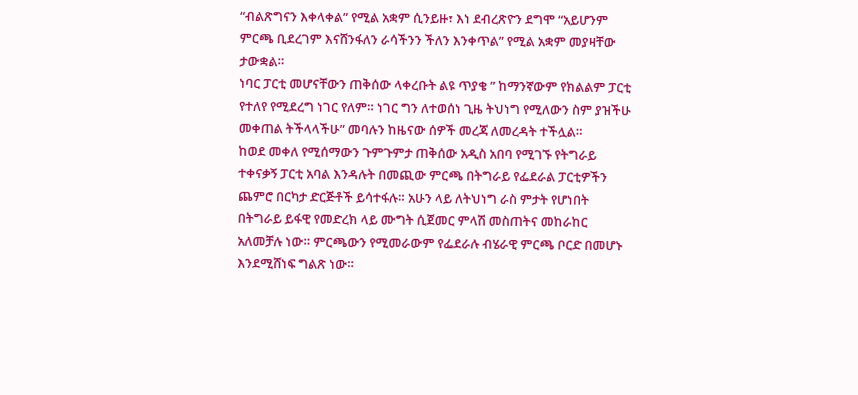“ብልጽግናን እቀላቀል” የሚል አቋም ሲንይዙ፣ እነ ደብረጽዮን ደግሞ “አይሆንም ምርጫ ቢደረገም እናሸንፋለን ራሳችንን ችለን እንቀጥል” የሚል አቋም መያዛቸው ታውቋል።
ነባር ፓርቲ መሆናቸውን ጠቅሰው ላቀረቡት ልዩ ጥያቄ ” ከማንኛውም የክልልም ፓርቲ የተለየ የሚደረግ ነገር የለም። ነገር ግን ለተወሰነ ጊዜ ትህነግ የሚለውን ስም ያዝችሁ መቀጠል ትችላላችሁ” መባሉን ከዜናው ሰዎች መረጃ ለመረዳት ተችሏል።
ከወደ መቀለ የሚሰማውን ጉምጉምታ ጠቅሰው አዲስ አበባ የሚገኙ የትግራይ ተቀናቃኝ ፓርቲ አባል እንዳሉት በመጪው ምርጫ በትግራይ የፌደራል ፓርቲዎችን ጨምሮ በርካታ ድርጅቶች ይሳተፋሉ። አሁን ላይ ለትህነግ ራስ ምታት የሆነበት በትግራይ ይፋዊ የመድረክ ላይ ሙግት ሲጀመር ምላሽ መስጠትና መከራከር አለመቻሉ ነው። ምርጫውን የሚመራውም የፌደራሉ ብሄራዊ ምርጫ ቦርድ በመሆኑ እንደሚሸነፍ ግልጽ ነው።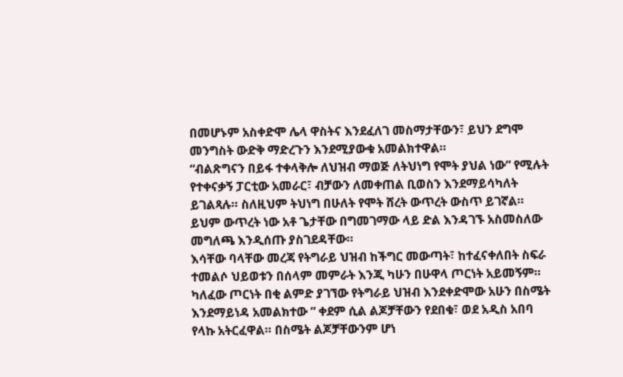በመሆኑም አስቀድሞ ሌላ ዋስትና እንደፈለገ መስማታቸውን፣ ይህን ደግሞ መንግስት ውድቅ ማድረጉን እንደሚያውቁ አመልክተዋል።
“ብልጽግናን በይፋ ተቀላቅሎ ለህዝብ ማወጅ ለትህነግ የሞት ያህል ነው” የሚሉት የተቀናቃኝ ፓርቲው አመራር፣ ብቻውን ለመቀጠል ቢወስን እንደማይሳካለት ይገልጻሉ። ስለዚህም ትህነግ በሁለት የሞት ሸረት ውጥረት ውስጥ ይገኛል። ይህም ውጥረት ነው አቶ ጌታቸው በግመገማው ላይ ድል እንዳገኙ አስመስለው መግለጫ እንዲሰጡ ያስገደዳቸው።
እሳቸው ባላቸው መረጃ የትግራይ ህዝብ ከችግር መውጣት፣ ከተፈናቀለበት ስፍራ ተመልሶ ህይወቱን በሰላም መምራት እንጂ ካሁን በሁዋላ ጦርነት አይመኝም። ካለፈው ጦርነት በቂ ልምድ ያገኘው የትግራይ ህዝብ እንደቀድሞው አሁን በስሜት እንደማይነዳ አመልክተው ” ቀደም ሲል ልጆቻቸውን የደበቁ፣ ወደ አዲስ አበባ የላኩ አትርፈዋል። በስሜት ልጆቻቸውንም ሆነ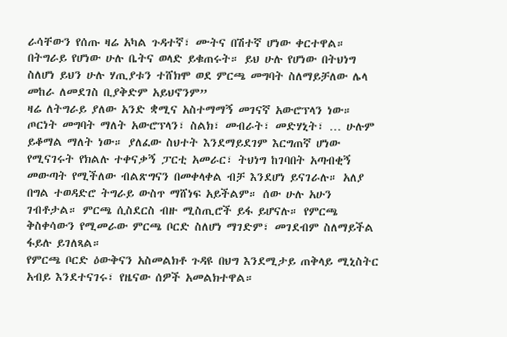ራሳቸውን የሰጡ ዛሬ አካል ጉዳተኛ፣ ሙትና በሽተኛ ሆነው ቀርተዋል። በትግራይ የሆነው ሁሉ ቤትና ወላድ ይቁጠሩት። ይህ ሁሉ የሆነው በትህነግ ስለሆነ ይህን ሁሉ ሃጢያቱን ተሸክሞ ወደ ምርጫ መግባት ስለማይቻለው ሌላ መከራ ለመደገስ ቢያቅድም አይህኖንም”
ዛሬ ለትግራይ ያለው አንድ ቋሚና አስተማማኝ መገናኛ አውሮፕላን ነው። ጦርነት መግባት ማለት አውሮፕላን፣ ስልክ፣ መብራት፣ መድሃኒት፣ … ሁሉም ይቆማል ማለት ነው። ያለፈው ስህተት እንደማይደገም እርግጠኛ ሆነው የሚናገሩት የክልሉ ተቀናቃኝ ፓርቲ አመራር፣ ትህነግ ከገባበት አጣብቂኝ መውጣት የሚችለው ብልጽግናን በመቀላቀል ብቻ እንደሆነ ይናገራሉ። አለያ በግል ተወዳድሮ ትግራይ ውስጥ ማሸነፍ አይችልም። ሰው ሁሉ አሁን ገብቶታል። ምርጫ ሲስደርስ ብዙ ሚስጢሮች ይፋ ይሆናሉ። የምርጫ ቅስቀሳውን የሚመራው ምርጫ ቦርድ ስለሆነ ማገድም፣ መገደብም ስለማይችል ፋይሉ ይገለጻል።
የምርጫ ቦርድ ዕውቅናን አስመልክቶ ጉዳዩ በህግ እንደሚታይ ጠቅላይ ሚኒስትር አብይ እንደተናገሩ፣ የዜናው ሰዎች አመልክተዋል።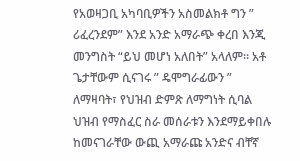የአወዛጋቢ አካባቢዎችን አስመልክቶ ግን ” ሪፈረንደም” እንደ አንድ አማራጭ ቀረበ እንጂ መንግስት “ይህ መሆነ አለበት” አላለም። አቶ ጌታቸውም ሲናገሩ ” ዴሞግራፊውን ” ለማዛባት፣ የህዝብ ድምጽ ለማግነት ሲባል ህዝብ የማስፈር ስራ መሰራቱን እንደማይቀበሉ ከመናገራቸው ውጪ አማራጩ አንድና ብቸኛ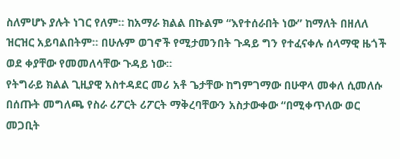ስለምሆኑ ያሉት ነገር የለም። ከአማራ ክልል በኩልም “እየተሰራበት ነው” ከማለት በዘለለ ዝርዝር አይባልበትም። በሁሉም ወገኖች የሚታመንበት ጉዳይ ግን የተፈናቀሉ ሰላማዊ ዜጎች ወደ ቀያቸው የመመለሳቸው ጉዳይ ነው።
የትግራይ ክልል ጊዚያዊ አስተዳደር መሪ አቶ ጌታቸው ከግምገማው በሁዋላ መቀለ ሲመለሱ በሰጡት መግለጫ የስራ ሪፖርት ሪፖርት ማቅረባቸውን አስታውቀው “በሚቀጥለው ወር መጋቢት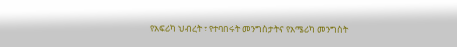የአፍሪካ ህብረት ፣ የተባበሩት መንግስታትና የአሜሪካ መንግስት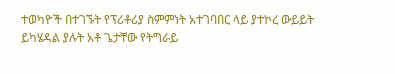ተወካዮች በተገኙት የፕሪቶሪያ ስምምነት አተገባበር ላይ ያተኮረ ውይይት ይካሄዳል ያሉት አቶ ጌታቸው የትግራይ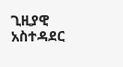ጊዚያዊ አስተዳደር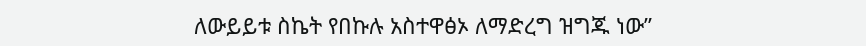ለውይይቱ ስኬት የበኩሉ አስተዋፅኦ ለማድረግ ዝግጁ ነው”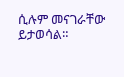ሲሉም መናገራቸው ይታወሳል።